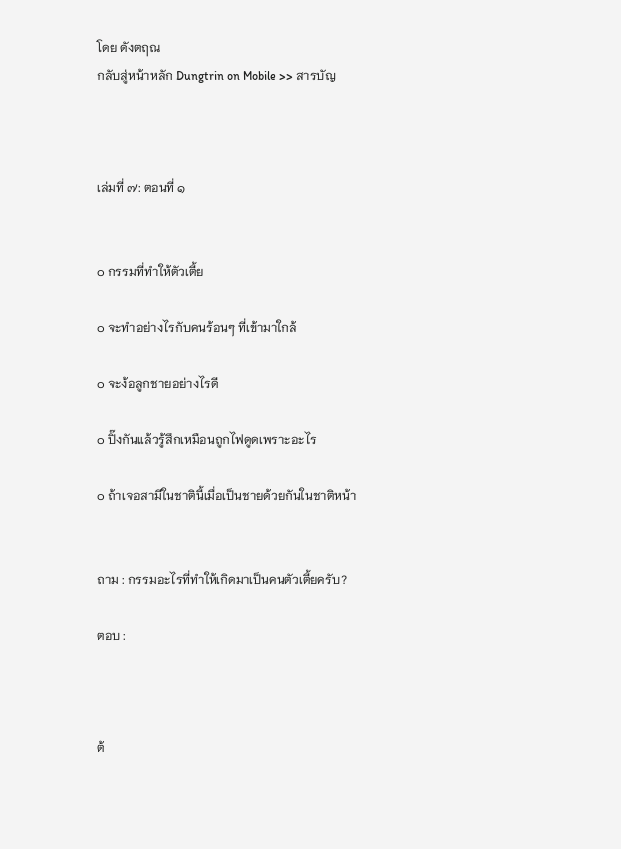โดย ดังตฤณ
กลับสู่หน้าหลัก Dungtrin on Mobile >> สารบัญ



เล่มที่ ๗: ตอนที่ ๑


๐ กรรมที่ทำให้ตัวเตี้ย

๐ จะทำอย่างไรกับคนร้อนๆ ที่เข้ามาใกล้

๐ จะง้อลูกชายอย่างไรดี

๐ ปิ๊งกันแล้วรู้สึกเหมือนถูกไฟดูดเพราะอะไร

๐ ถ้าเจอสามีในชาตินี้เมื่อเป็นชายด้วยกันในชาติหน้า


ถาม : กรรมอะไรที่ทำให้เกิดมาเป็นคนตัวเตี้ยครับ?

ตอบ :



ต้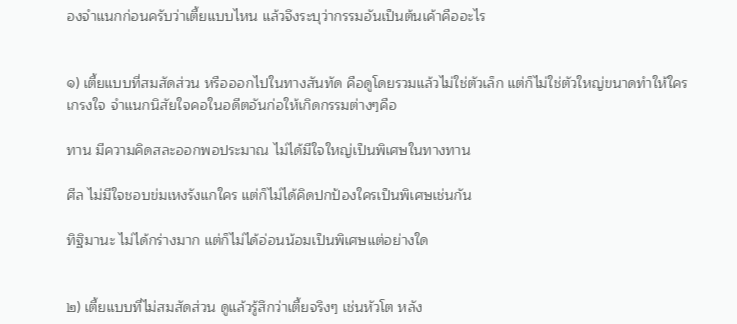องจำแนกก่อนครับว่าเตี้ยแบบไหน แล้วจึงระบุว่ากรรมอันเป็นต้นเค้าคืออะไร


๑) เตี้ยแบบที่สมสัดส่วน หรือออกไปในทางสันทัด คือดูโดยรวมแล้วไม่ใช่ตัวเล็ก แต่ก็ไม่ใช่ตัวใหญ่ขนาดทำให้ใครเกรงใจ จำแนกนิสัยใจคอในอดีตอันก่อให้เกิดกรรมต่างๆคือ

ทาน มีความคิดสละออกพอประมาณ ไม่ได้มีใจใหญ่เป็นพิเศษในทางทาน

ศีล ไม่มีใจชอบข่มเหงรังแกใคร แต่ก็ไม่ได้คิดปกป้องใครเป็นพิเศษเช่นกัน

ทิฐิมานะ ไม่ได้กร่างมาก แต่ก็ไม่ได้อ่อนน้อมเป็นพิเศษแต่อย่างใด


๒) เตี้ยแบบที่ไม่สมสัดส่วน ดูแล้วรู้สึกว่าเตี้ยจริงๆ เช่นหัวโต หลัง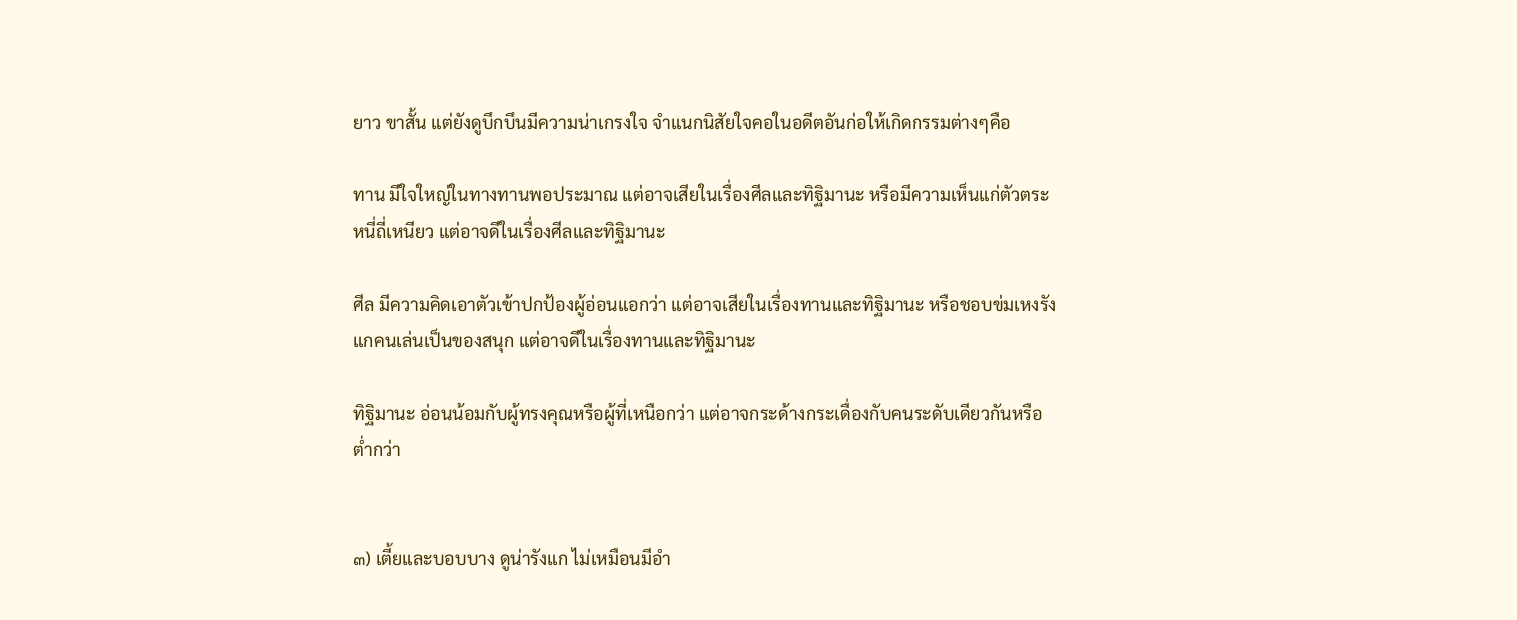ยาว ขาสั้น แต่ยังดูบึกบึนมีความน่าเกรงใจ จำแนกนิสัยใจคอในอดีตอันก่อให้เกิดกรรมต่างๆคือ

ทาน มีใจใหญ่ในทางทานพอประมาณ แต่อาจเสียในเรื่องศีลและทิฐิมานะ หรือมีความเห็นแก่ตัวตระหนี่ถี่เหนียว แต่อาจดีในเรื่องศีลและทิฐิมานะ

ศีล มีความคิดเอาตัวเข้าปกป้องผู้อ่อนแอกว่า แต่อาจเสียในเรื่องทานและทิฐิมานะ หรือชอบข่มเหงรังแกคนเล่นเป็นของสนุก แต่อาจดีในเรื่องทานและทิฐิมานะ

ทิฐิมานะ อ่อนน้อมกับผู้ทรงคุณหรือผู้ที่เหนือกว่า แต่อาจกระด้างกระเดื่องกับคนระดับเดียวกันหรือต่ำกว่า


๓) เตี้ยและบอบบาง ดูน่ารังแก ไม่เหมือนมีอำ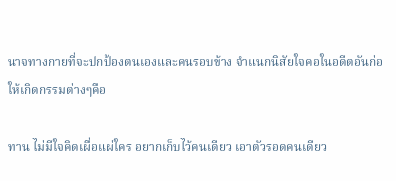นาจทางกายที่จะปกป้องตนเองและคนรอบข้าง จำแนกนิสัยใจคอในอดีตอันก่อให้เกิดกรรมต่างๆคือ

ทาน ไม่มีใจคิดเผื่อแผ่ใคร อยากเก็บไว้คนเดียว เอาตัวรอดคนเดียว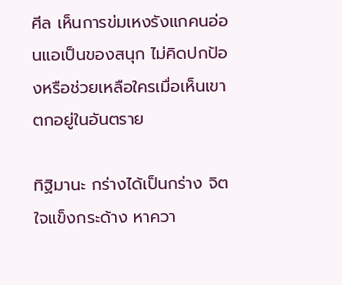ศีล เห็นการข่มเหงรังแกคนอ่อนแอเป็นของสนุก ไม่คิดปกป้องหรือช่วยเหลือใครเมื่อเห็นเขาตกอยู่ในอันตราย

ทิฐิมานะ กร่างได้เป็นกร่าง จิตใจแข็งกระด้าง หาควา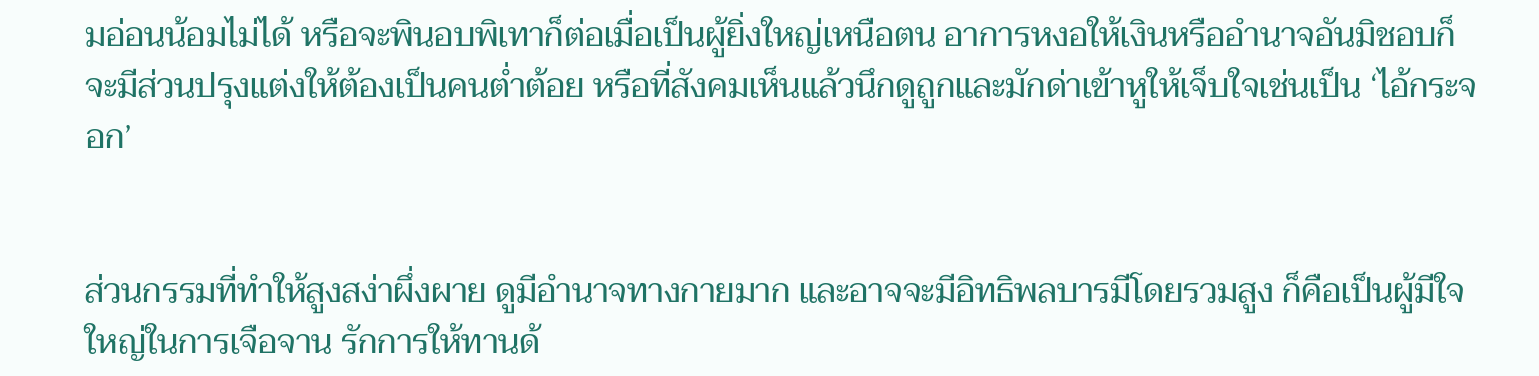มอ่อนน้อมไม่ได้ หรือจะพินอบพิเทาก็ต่อเมื่อเป็นผู้ยิ่งใหญ่เหนือตน อาการหงอให้เงินหรืออำนาจอันมิชอบก็จะมีส่วนปรุงแต่งให้ต้องเป็นคนต่ำต้อย หรือที่สังคมเห็นแล้วนึกดูถูกและมักด่าเข้าหูให้เจ็บใจเช่นเป็น ‘ไอ้กระจอก’


ส่วนกรรมที่ทำให้สูงสง่าผึ่งผาย ดูมีอำนาจทางกายมาก และอาจจะมีอิทธิพลบารมีโดยรวมสูง ก็คือเป็นผู้มีใจใหญ่ในการเจือจาน รักการให้ทานด้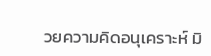วยความคิดอนุเคราะห์ มิ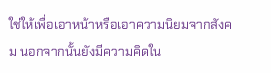ใช่ให้เพื่อเอาหน้าหรือเอาความนิยมจากสังคม นอกจากนั้นยังมีความคิดใน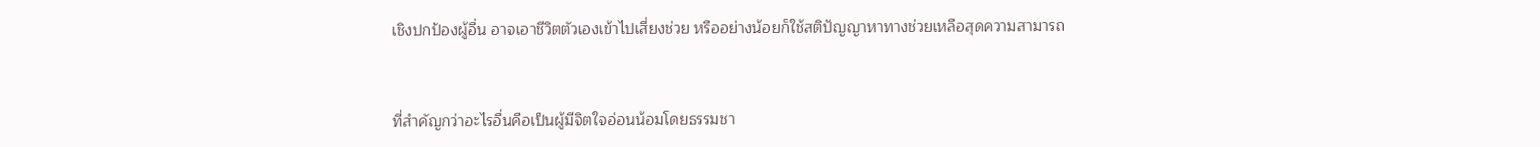เชิงปกป้องผู้อื่น อาจเอาชีวิตตัวเองเข้าไปเสี่ยงช่วย หรืออย่างน้อยก็ใช้สติปัญญาหาทางช่วยเหลือสุดความสามารถ


ที่สำคัญกว่าอะไรอื่นคือเป็นผู้มีจิตใจอ่อนน้อมโดยธรรมชา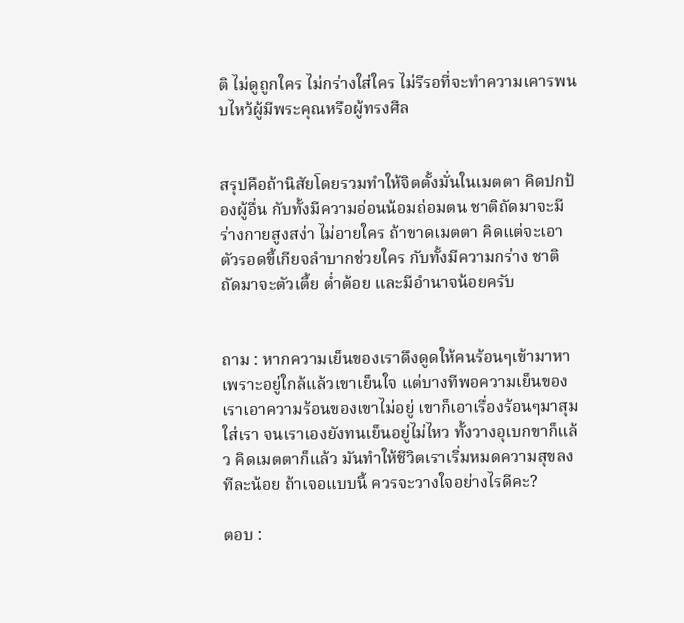ติ ไม่ดูถูกใคร ไม่กร่างใส่ใคร ไม่รีรอที่จะทำความเคารพนบไหว้ผู้มีพระคุณหรือผู้ทรงศีล


สรุปคือถ้านิสัยโดยรวมทำให้จิตตั้งมั่นในเมตตา คิดปกป้องผู้อื่น กับทั้งมีความอ่อนน้อมถ่อมตน ชาติถัดมาจะมีร่างกายสูงสง่า ไม่อายใคร ถ้าขาดเมตตา คิดแต่จะเอาตัวรอดขี้เกียจลำบากช่วยใคร กับทั้งมีความกร่าง ชาติถัดมาจะตัวเตี้ย ต่ำต้อย และมีอำนาจน้อยครับ


ถาม : หากความเย็นของเราดึงดูดให้คนร้อนๆเข้ามาหา เพราะอยู่ใกล้แล้วเขาเย็นใจ แต่บางทีพอความเย็นของเราเอาความร้อนของเขาไม่อยู่ เขาก็เอาเรื่องร้อนๆมาสุมใส่เรา จนเราเองยังทนเย็นอยู่ไม่ไหว ทั้งวางอุเบกขาก็แล้ว คิดเมตตาก็แล้ว มันทำให้ชีวิตเราเริ่มหมดความสุขลงทีละน้อย ถ้าเจอแบบนี้ ควรจะวางใจอย่างไรดีคะ?

ตอบ :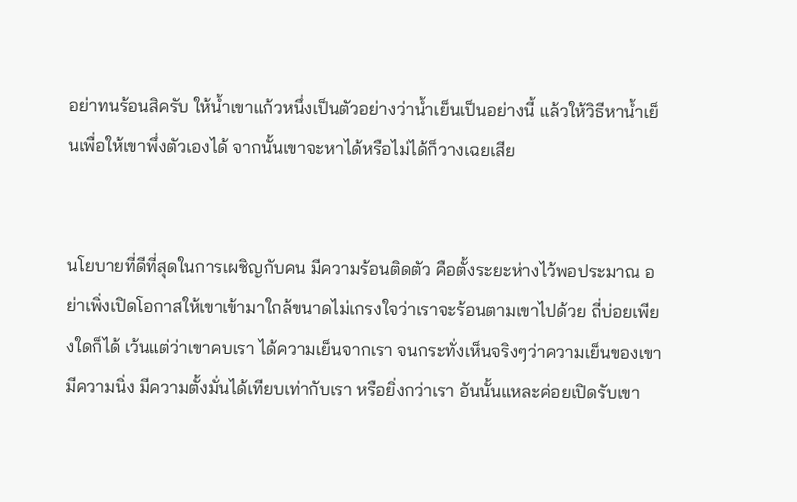อย่าทนร้อนสิครับ ให้น้ำเขาแก้วหนึ่งเป็นตัวอย่างว่าน้ำเย็นเป็นอย่างนี้ แล้วให้วิธีหาน้ำเย็นเพื่อให้เขาพึ่งตัวเองได้ จากนั้นเขาจะหาได้หรือไม่ได้ก็วางเฉยเสีย


นโยบายที่ดีที่สุดในการเผชิญกับคน มีความร้อนติดตัว คือตั้งระยะห่างไว้พอประมาณ อย่าเพิ่งเปิดโอกาสให้เขาเข้ามาใกล้ขนาดไม่เกรงใจว่าเราจะร้อนตามเขาไปด้วย ถี่บ่อยเพียงใดก็ได้ เว้นแต่ว่าเขาคบเรา ได้ความเย็นจากเรา จนกระทั่งเห็นจริงๆว่าความเย็นของเขามีความนิ่ง มีความตั้งมั่นได้เทียบเท่ากับเรา หรือยิ่งกว่าเรา อันนั้นแหละค่อยเปิดรับเขา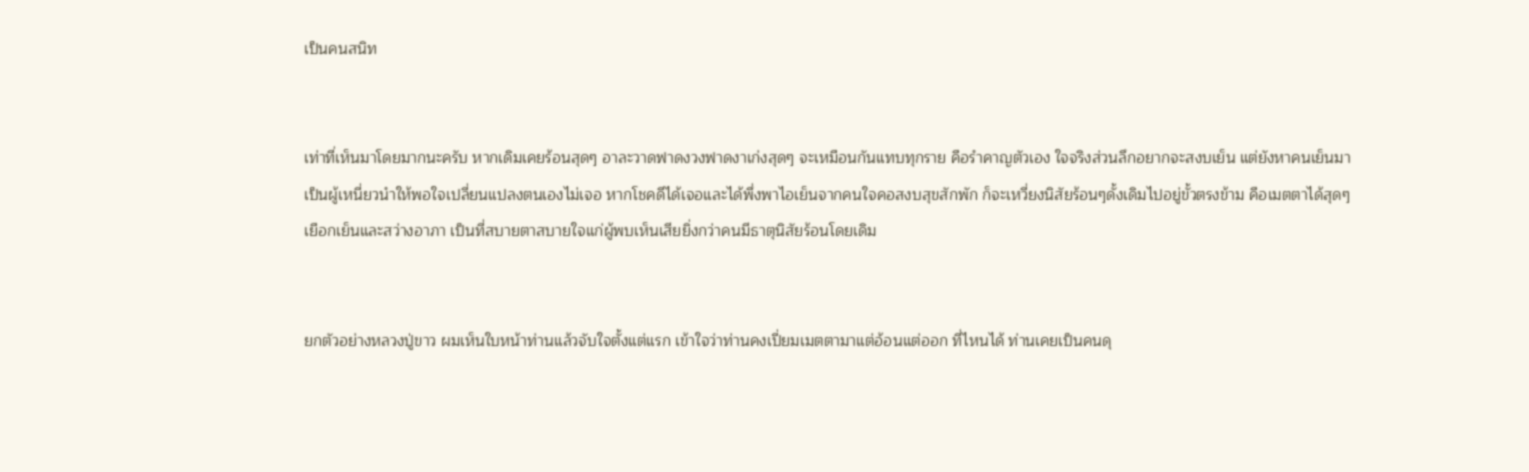เป็นคนสนิท


เท่าที่เห็นมาโดยมากนะครับ หากเดิมเคยร้อนสุดๆ อาละวาดฟาดงวงฟาดงาเก่งสุดๆ จะเหมือนกันแทบทุกราย คือรำคาญตัวเอง ใจจริงส่วนลึกอยากจะสงบเย็น แต่ยังหาคนเย็นมาเป็นผู้เหนี่ยวนำให้พอใจเปลี่ยนแปลงตนเองไม่เจอ หากโชคดีได้เจอและได้พึ่งพาไอเย็นจากคนใจคอสงบสุขสักพัก ก็จะเหวี่ยงนิสัยร้อนๆดั้งเดิมไปอยู่ขั้วตรงข้าม คือเมตตาได้สุดๆ เยือกเย็นและสว่างอาภา เป็นที่สบายตาสบายใจแก่ผู้พบเห็นเสียยิ่งกว่าคนมีธาตุนิสัยร้อนโดยเดิม


ยกตัวอย่างหลวงปู่ขาว ผมเห็นใบหน้าท่านแล้วจับใจตั้งแต่แรก เข้าใจว่าท่านคงเปี่ยมเมตตามาแต่อ้อนแต่ออก ที่ไหนได้ ท่านเคยเป็นคนดุ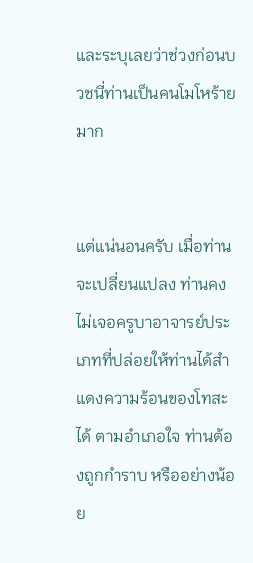และระบุเลยว่าช่วงก่อนบวชนี่ท่านเป็นคนโมโหร้ายมาก


แต่แน่นอนครับ เมื่อท่านจะเปลี่ยนแปลง ท่านคงไม่เจอครูบาอาจารย์ประเภทที่ปล่อยให้ท่านได้สำแดงความร้อนของโทสะได้ ตามอำเภอใจ ท่านต้องถูกกำราบ หรืออย่างน้อย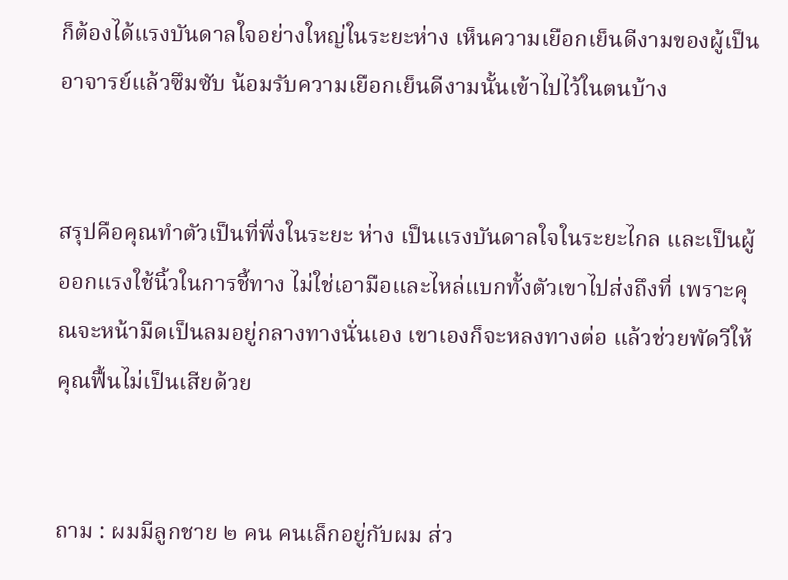ก็ต้องได้แรงบันดาลใจอย่างใหญ่ในระยะห่าง เห็นความเยือกเย็นดีงามของผู้เป็นอาจารย์แล้วซึมซับ น้อมรับความเยือกเย็นดีงามนั้นเข้าไปไว้ในตนบ้าง


สรุปคือคุณทำตัวเป็นที่พึ่งในระยะ ห่าง เป็นแรงบันดาลใจในระยะไกล และเป็นผู้ออกแรงใช้นิ้วในการชี้ทาง ไม่ใช่เอามือและไหล่แบกทั้งตัวเขาไปส่งถึงที่ เพราะคุณจะหน้ามืดเป็นลมอยู่กลางทางนั่นเอง เขาเองก็จะหลงทางต่อ แล้วช่วยพัดวีให้คุณฟื้นไม่เป็นเสียด้วย


ถาม : ผมมีลูกชาย ๒ คน คนเล็กอยู่กับผม ส่ว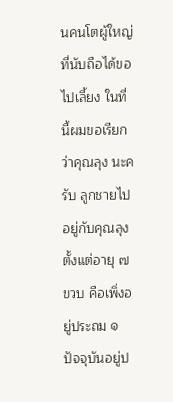นคนโตผู้ใหญ่ที่นับถือได้ขอไปเลี้ยง ในที่นี้ผมขอเรียกว่าคุณลุง นะครับ ลูกชายไปอยู่กับคุณลุงตั้งแต่อายุ ๗ ขวบ คือเพิ่งอยู่ประถม ๑ ปัจจุบันอยู่ป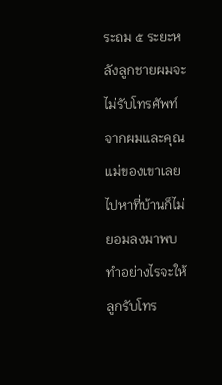ระถม ๕ ระยะหลังลูกชายผมจะไม่รับโทรศัพท์จากผมและคุณแม่ของเขาเลย ไปหาที่บ้านก็ไม่ยอมลงมาพบ ทำอย่างไรจะให้ลูกรับโทร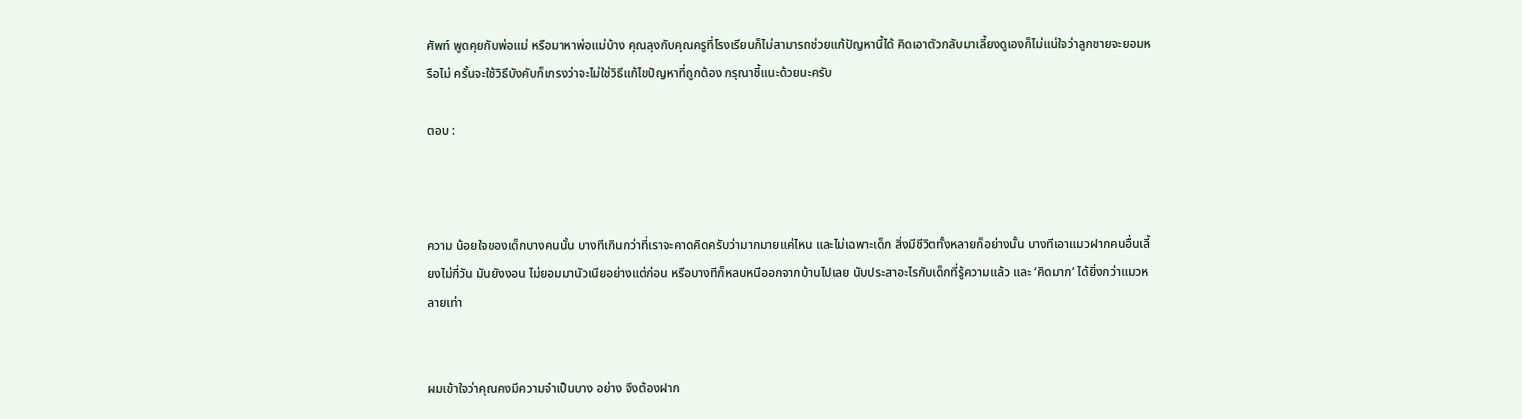ศัพท์ พูดคุยกับพ่อแม่ หรือมาหาพ่อแม่บ้าง คุณลุงกับคุณครูที่โรงเรียนก็ไม่สามารถช่วยแก้ปัญหานี้ได้ คิดเอาตัวกลับมาเลี้ยงดูเองก็ไม่แน่ใจว่าลูกชายจะยอมหรือไม่ ครั้นจะใช้วิธีบังคับก็เกรงว่าจะไม่ใช่วิธีแก้ไขปัญหาที่ถูกต้อง กรุณาชี้แนะด้วยนะครับ

ตอบ :



ความ น้อยใจของเด็กบางคนนั้น บางทีเกินกว่าที่เราจะคาดคิดครับว่ามากมายแค่ไหน และไม่เฉพาะเด็ก สิ่งมีชีวิตทั้งหลายก็อย่างนั้น บางทีเอาแมวฝากคนอื่นเลี้ยงไม่กี่วัน มันยังงอน ไม่ยอมมานัวเนียอย่างแต่ก่อน หรือบางทีก็หลบหนีออกจากบ้านไปเลย นับประสาอะไรกับเด็กที่รู้ความแล้ว และ ‘คิดมาก’ ได้ยิ่งกว่าแมวหลายเท่า


ผมเข้าใจว่าคุณคงมีความจำเป็นบาง อย่าง จึงต้องฝาก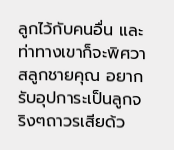ลูกไว้กับคนอื่น และท่าทางเขาก็จะพิศวาสลูกชายคุณ อยากรับอุปการะเป็นลูกจริงๆถาวรเสียด้ว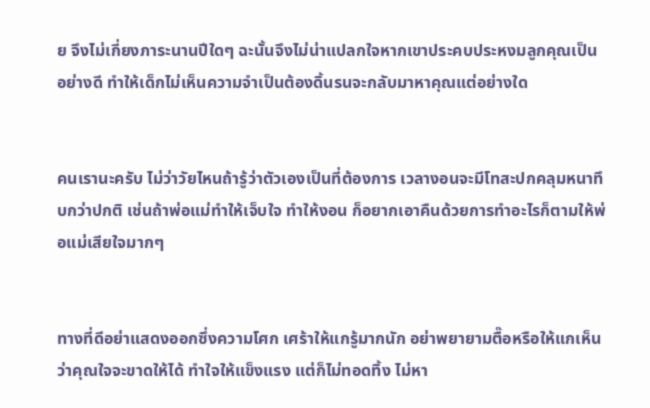ย จึงไม่เกี่ยงภาระนานปีใดๆ ฉะนั้นจึงไม่น่าแปลกใจหากเขาประคบประหงมลูกคุณเป็นอย่างดี ทำให้เด็กไม่เห็นความจำเป็นต้องดิ้นรนจะกลับมาหาคุณแต่อย่างใด


คนเรานะครับ ไม่ว่าวัยไหนถ้ารู้ว่าตัวเองเป็นที่ต้องการ เวลางอนจะมีโทสะปกคลุมหนาทึบกว่าปกติ เช่นถ้าพ่อแม่ทำให้เจ็บใจ ทำให้งอน ก็อยากเอาคืนด้วยการทำอะไรก็ตามให้พ่อแม่เสียใจมากๆ


ทางที่ดีอย่าแสดงออกซึ่งความโศก เศร้าให้แกรู้มากนัก อย่าพยายามตื๊อหรือให้แกเห็นว่าคุณใจจะขาดให้ได้ ทำใจให้แข็งแรง แต่ก็ไม่ทอดทิ้ง ไม่หา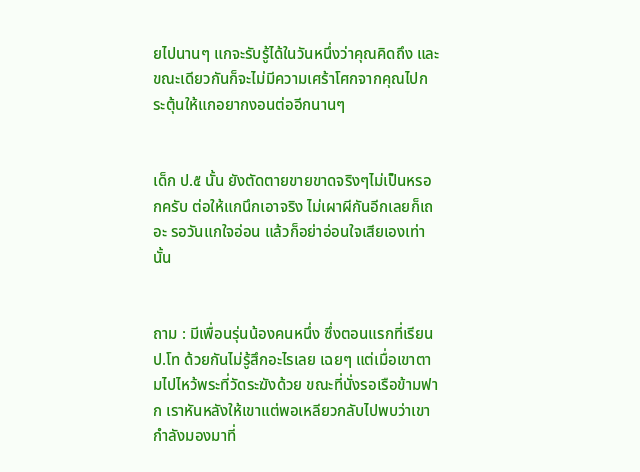ยไปนานๆ แกจะรับรู้ได้ในวันหนึ่งว่าคุณคิดถึง และขณะเดียวกันก็จะไม่มีความเศร้าโศกจากคุณไปกระตุ้นให้แกอยากงอนต่ออีกนานๆ


เด็ก ป.๕ นั้น ยังตัดตายขายขาดจริงๆไม่เป็นหรอกครับ ต่อให้แกนึกเอาจริง ไม่เผาผีกันอีกเลยก็เถอะ รอวันแกใจอ่อน แล้วก็อย่าอ่อนใจเสียเองเท่านั้น


ถาม : มีเพื่อนรุ่นน้องคนหนึ่ง ซึ่งตอนแรกที่เรียน ป.โท ด้วยกันไม่รู้สึกอะไรเลย เฉยๆ แต่เมื่อเขาตามไปไหว้พระที่วัดระฆังด้วย ขณะที่นั่งรอเรือข้ามฟาก เราหันหลังให้เขาแต่พอเหลียวกลับไปพบว่าเขากำลังมองมาที่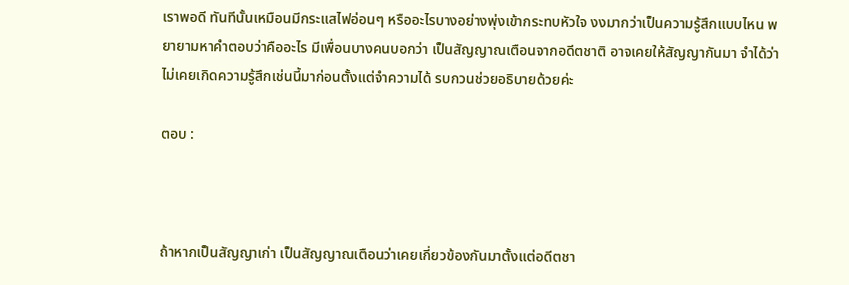เราพอดี ทันทีนั้นเหมือนมีกระแสไฟอ่อนๆ หรืออะไรบางอย่างพุ่งเข้ากระทบหัวใจ งงมากว่าเป็นความรู้สึกแบบไหน พยายามหาคำตอบว่าคืออะไร มีเพื่อนบางคนบอกว่า เป็นสัญญาณเตือนจากอดีตชาติ อาจเคยให้สัญญากันมา จำได้ว่าไม่เคยเกิดความรู้สึกเช่นนี้มาก่อนตั้งแต่จำความได้ รบกวนช่วยอธิบายด้วยค่ะ

ตอบ :



ถ้าหากเป็นสัญญาเก่า เป็นสัญญาณเตือนว่าเคยเกี่ยวข้องกันมาตั้งแต่อดีตชา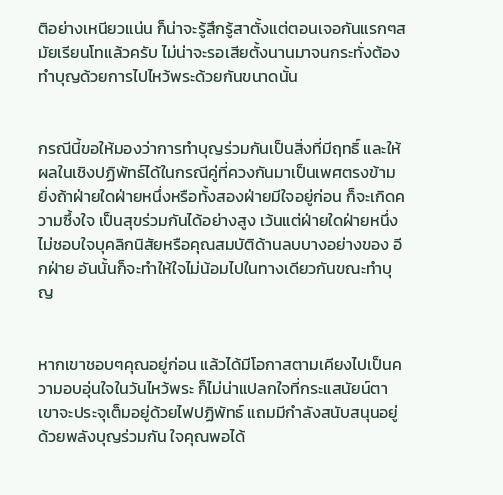ติอย่างเหนียวแน่น ก็น่าจะรู้สึกรู้สาตั้งแต่ตอนเจอกันแรกๆสมัยเรียนโทแล้วครับ ไม่น่าจะรอเสียตั้งนานมาจนกระทั่งต้องทำบุญด้วยการไปไหว้พระด้วยกันขนาดนั้น


กรณีนี้ขอให้มองว่าการทำบุญร่วมกันเป็นสิ่งที่มีฤทธิ์ และให้ผลในเชิงปฏิพัทธ์ได้ในกรณีคู่ที่ควงกันมาเป็นเพศตรงข้าม ยิ่งถ้าฝ่ายใดฝ่ายหนึ่งหรือทั้งสองฝ่ายมีใจอยู่ก่อน ก็จะเกิดความซึ้งใจ เป็นสุขร่วมกันได้อย่างสูง เว้นแต่ฝ่ายใดฝ่ายหนึ่งไม่ชอบใจบุคลิกนิสัยหรือคุณสมบัติด้านลบบางอย่างของ อีกฝ่าย อันนั้นก็จะทำให้ใจไม่น้อมไปในทางเดียวกันขณะทำบุญ


หากเขาชอบๆคุณอยู่ก่อน แล้วได้มีโอกาสตามเคียงไปเป็นความอบอุ่นใจในวันไหว้พระ ก็ไม่น่าแปลกใจที่กระแสนัยน์ตาเขาจะประจุเต็มอยู่ด้วยไฟปฏิพัทธ์ แถมมีกำลังสนับสนุนอยู่ด้วยพลังบุญร่วมกัน ใจคุณพอได้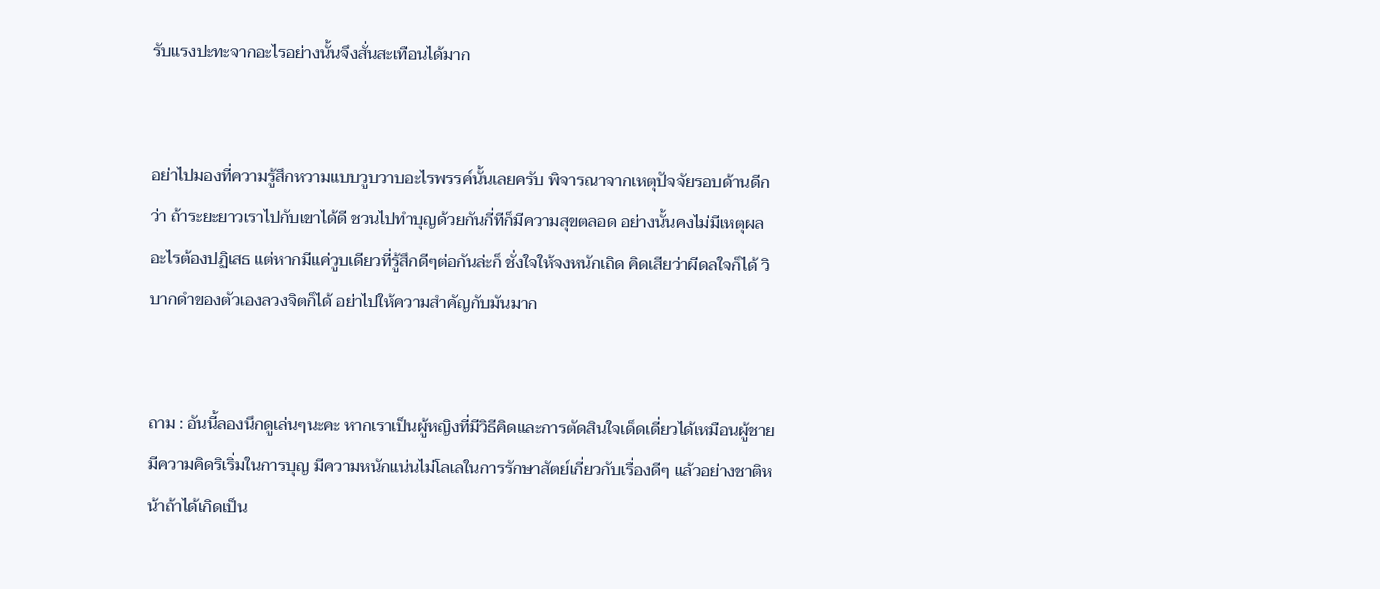รับแรงปะทะจากอะไรอย่างนั้นจึงสั่นสะเทือนได้มาก


อย่าไปมองที่ความรู้สึกหวามแบบวูบวาบอะไรพรรค์นั้นเลยครับ พิจารณาจากเหตุปัจจัยรอบด้านดีกว่า ถ้าระยะยาวเราไปกับเขาได้ดี ชวนไปทำบุญด้วยกันกี่ทีก็มีความสุขตลอด อย่างนั้นคงไม่มีเหตุผลอะไรต้องปฏิเสธ แต่หากมีแค่วูบเดียวที่รู้สึกดีๆต่อกันล่ะก็ ชั่งใจให้จงหนักเถิด คิดเสียว่าผีดลใจก็ได้ วิบากดำของตัวเองลวงจิตก็ได้ อย่าไปให้ความสำคัญกับมันมาก


ถาม : อันนี้ลองนึกดูเล่นๆนะคะ หากเราเป็นผู้หญิงที่มีวิธีคิดและการตัดสินใจเด็ดเดี่ยวได้เหมือนผู้ชาย มีความคิดริเริ่มในการบุญ มีความหนักแน่นไม่โลเลในการรักษาสัตย์เกี่ยวกับเรื่องดีๆ แล้วอย่างชาติหน้าถ้าได้เกิดเป็น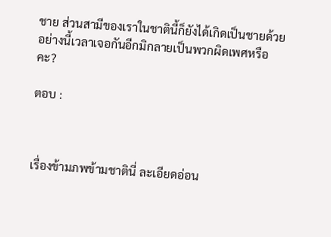ชาย ส่วนสามีของเราในชาตินี้ก็ยังได้เกิดเป็นชายด้วย อย่างนี้เวลาเจอกันอีกมิกลายเป็นพวกผิดเพศหรือคะ?

ตอบ :



เรื่องข้ามภพข้ามชาตินี่ ละเอียดอ่อน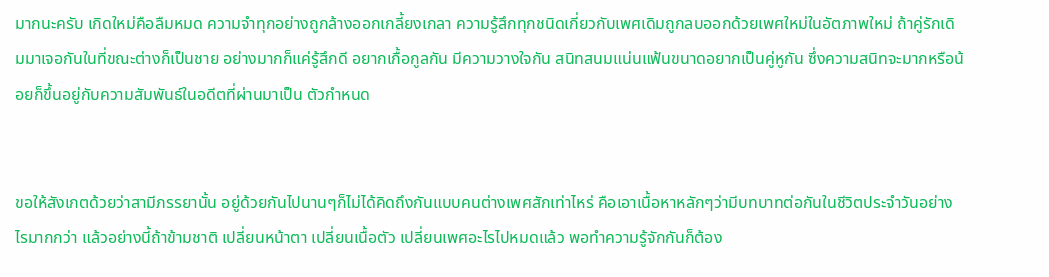มากนะครับ เกิดใหม่คือลืมหมด ความจำทุกอย่างถูกล้างออกเกลี้ยงเกลา ความรู้สึกทุกชนิดเกี่ยวกับเพศเดิมถูกลบออกด้วยเพศใหม่ในอัตภาพใหม่ ถ้าคู่รักเดิมมาเจอกันในที่ขณะต่างก็เป็นชาย อย่างมากก็แค่รู้สึกดี อยากเกื้อกูลกัน มีความวางใจกัน สนิทสนมแน่นแฟ้นขนาดอยากเป็นคู่หูกัน ซึ่งความสนิทจะมากหรือน้อยก็ขึ้นอยู่กับความสัมพันธ์ในอดีตที่ผ่านมาเป็น ตัวกำหนด


ขอให้สังเกตด้วยว่าสามีภรรยานั้น อยู่ด้วยกันไปนานๆก็ไม่ได้คิดถึงกันแบบคนต่างเพศสักเท่าไหร่ คือเอาเนื้อหาหลักๆว่ามีบทบาทต่อกันในชีวิตประจำวันอย่างไรมากกว่า แล้วอย่างนี้ถ้าข้ามชาติ เปลี่ยนหน้าตา เปลี่ยนเนื้อตัว เปลี่ยนเพศอะไรไปหมดแล้ว พอทำความรู้จักกันก็ต้อง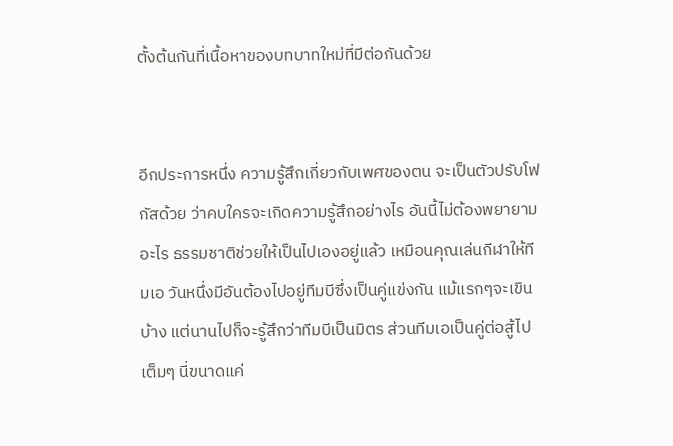ตั้งต้นกันที่เนื้อหาของบทบาทใหม่ที่มีต่อกันด้วย


อีกประการหนึ่ง ความรู้สึกเกี่ยวกับเพศของตน จะเป็นตัวปรับโฟกัสด้วย ว่าคบใครจะเกิดความรู้สึกอย่างไร อันนี้ไม่ต้องพยายามอะไร ธรรมชาติช่วยให้เป็นไปเองอยู่แล้ว เหมือนคุณเล่นกีฬาให้ทีมเอ วันหนึ่งมีอันต้องไปอยู่ทีมบีซึ่งเป็นคู่แข่งกัน แม้แรกๆจะเขินบ้าง แต่นานไปก็จะรู้สึกว่าทีมบีเป็นมิตร ส่วนทีมเอเป็นคู่ต่อสู้ไปเต็มๆ นี่ขนาดแค่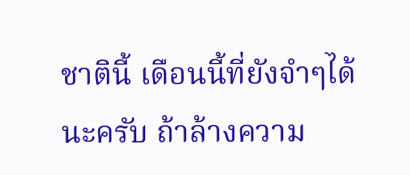ชาตินี้ เดือนนี้ที่ยังจำๆได้นะครับ ถ้าล้างความ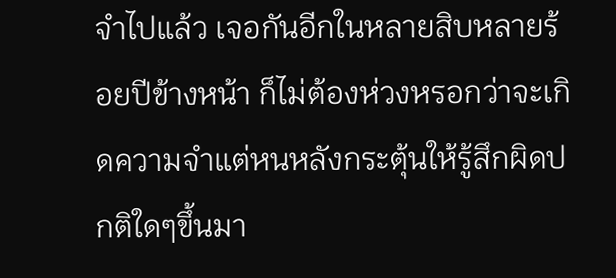จำไปแล้ว เจอกันอีกในหลายสิบหลายร้อยปีข้างหน้า ก็ไม่ต้องห่วงหรอกว่าจะเกิดความจำแต่หนหลังกระตุ้นให้รู้สึกผิดปกติใดๆขึ้นมา